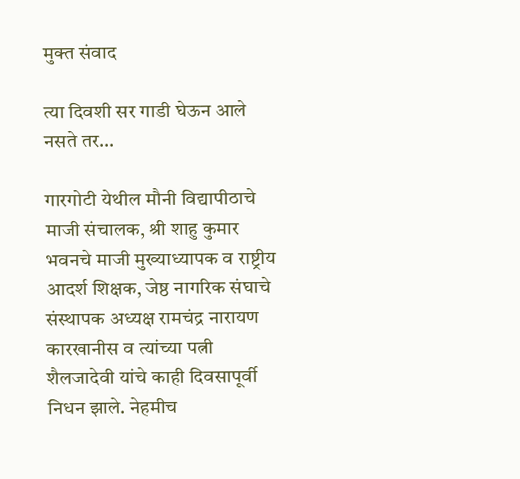मुक्त संवाद

त्या दिवशी सर गाडी घेऊन आले नसते तर…

गारगोटी येथील मौनी विद्यापीठाचे माजी संचालक, श्री शाहु कुमार भवनचे माजी मुख्याध्यापक व राष्ट्रीय आदर्श शिक्षक, जेष्ठ नागरिक संघाचे संस्थापक अध्यक्ष रामचंद्र नारायण कारखानीस व त्यांच्या पत्नी शैलजादेवी यांचे काही दिवसापूर्वी निधन झाले. नेहमीच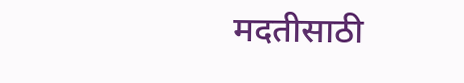मदतीसाठी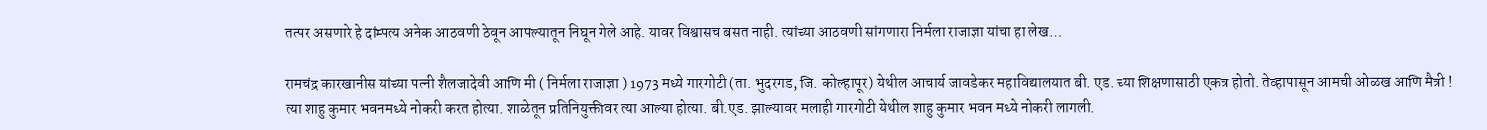तत्पर असणारे हे दांम्पत्य अनेक आठवणी ठेवून आपल्यातून निघून गेले आहे. यावर विश्वासच बसत नाही. त्यांच्या आठवणी सांगणारा निर्मला राजाज्ञा यांचा हा लेख…

रामचंद्र कारखानीस यांच्या पत्नी शैलजादेवी आणि मी ( निर्मला राजाज्ञा ) 1973 मध्ये गारगोटी (ता. भुदरगड, जि. कोल्हापूर) येथील आचार्य जावडेकर महाविद्यालयात बी. एड. च्या शिक्षणासाठी एकत्र होतो. तेव्हापासून आमची ओळख आणि मैत्री ! त्या शाहु कुमार भवनमध्ये नोकरी करत होत्या. शाळेतून प्रतिनियुक्तीवर त्या आल्या होत्या. बी.एड. झाल्यावर मलाही गारगोटी येथील शाहु कुमार भवन मध्ये नोकरी लागली.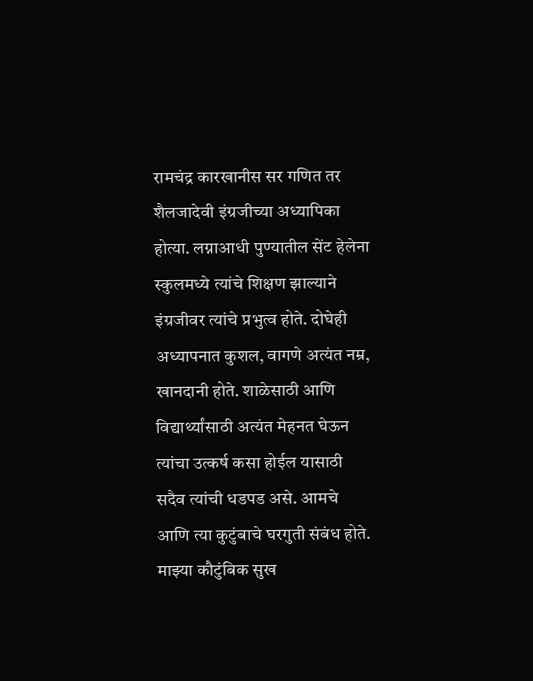रामचंद्र कारखानीस सर गणित तर शैलजादेवी इंग्रजीच्या अध्यापिका होत्या. लग्नाआधी पुण्यातील सेंट हेलेना स्कुलमध्ये त्यांचे शिक्षण झाल्याने इंग्रजीवर त्यांचे प्रभुत्व होते. दोघेही अध्यापनात कुशल, वागणे अत्यंत नम्र, खानदानी होते. शाळेसाठी आणि विद्यार्थ्यांसाठी अत्यंत मेहनत घेऊन त्यांचा उत्कर्ष कसा होईल यासाठी सदैव त्यांची धडपड असे. आमचे आणि त्या कुटुंबाचे घरगुती संबंध होते. माझ्या कौटुंबिक सुख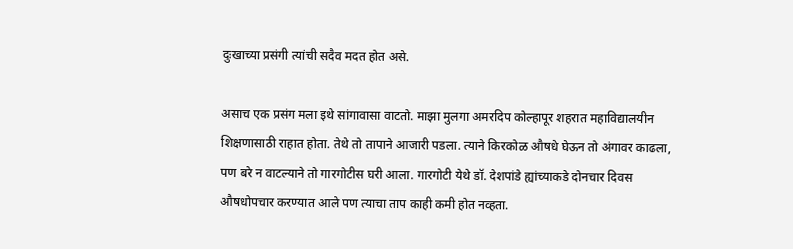दुःखाच्या प्रसंगी त्यांची सदैव मदत होत असे.

असाच एक प्रसंग मला इथे सांगावासा वाटतो. माझा मुलगा अमरदिप कोल्हापूर शहरात महाविद्यालयीन शिक्षणासाठी राहात होता. तेथे तो तापाने आजारी पडला. त्याने किरकोळ औषधे घेऊन तो अंगावर काढला, पण बरे न वाटल्याने तो गारगोटीस घरी आला. गारगोटी येथे डॉ. देशपांडे ह्यांच्याकडे दोनचार दिवस औषधोपचार करण्यात आले पण त्याचा ताप काही कमी होत नव्हता.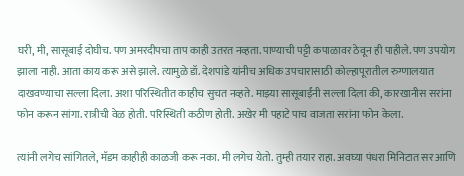घरी, मी, सासूबाई दोघीच. पण अमरदीपचा ताप काही उतरत नव्हता. पाण्याची पट्टी कपाळावर ठेवून ही पाहीले. पण उपयोग झाला नाही. आता काय करू असे झाले. त्यामुळे डॉ. देशपांडे यांनीच अधिक उपचारासाठी कोल्हापूरातील रुग्णालयात दाखवण्याचा सल्ला दिला. अशा परिस्थितीत काहीच सुचत नव्हते. माझ्या सासूबाईंनी सल्ला दिला की, कारखानीस सरांना फोन करून सांगा. रात्रीची वेळ होती. परिस्थिती कठीण होती. अखेर मी पहाटे पाच वाजता सरांना फोन केला.

त्यांनी लगेच सांगितले, मॅडम काहीही काळजी करू नका. मी लगेच येतो. तुम्ही तयार राहा. अवघ्या पंधरा मिनिटात सर आणि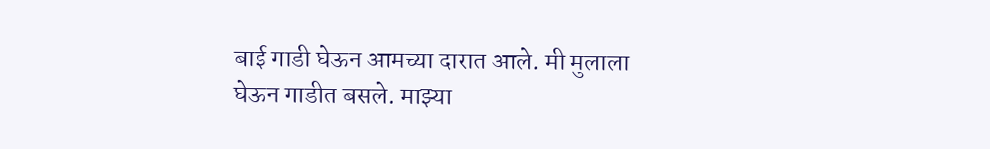बाई गाडी घेऊन आमच्या दारात आले. मी मुलाला घेऊन गाडीत बसले. माझ्या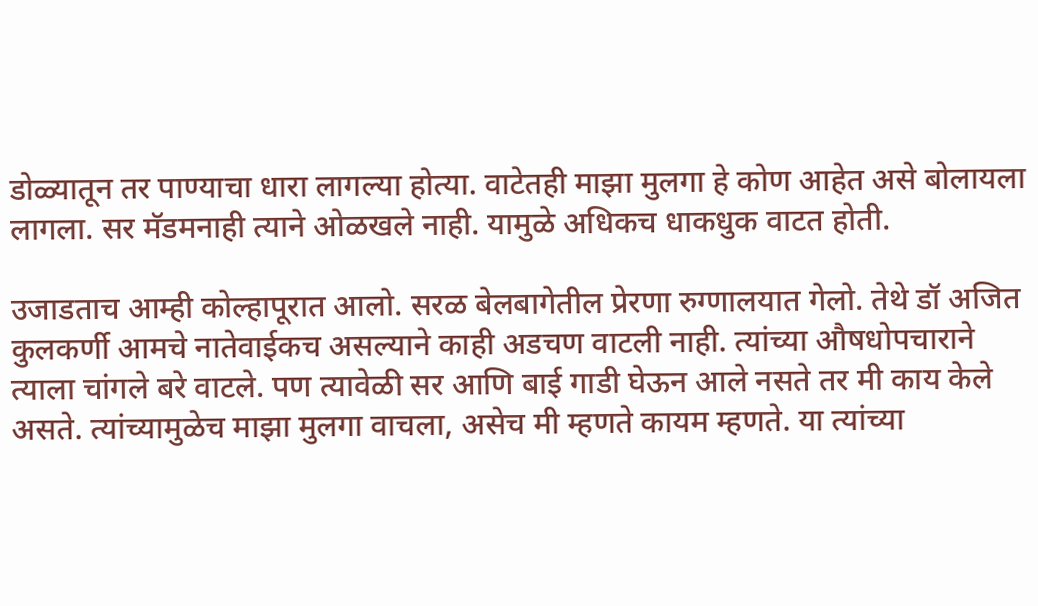डोळ्यातून तर पाण्याचा धारा लागल्या होत्या. वाटेतही माझा मुलगा हे कोण आहेत असे बोलायला लागला. सर मॅडमनाही त्याने ओळखले नाही. यामुळे अधिकच धाकधुक वाटत होती.

उजाडताच आम्ही कोल्हापूरात आलो. सरळ बेलबागेतील प्रेरणा रुग्णालयात गेलो. तेथे डॉ अजित कुलकर्णी आमचे नातेवाईकच असल्याने काही अडचण वाटली नाही. त्यांच्या औषधोपचाराने त्याला चांगले बरे वाटले. पण त्यावेळी सर आणि बाई गाडी घेऊन आले नसते तर मी काय केले असते. त्यांच्यामुळेच माझा मुलगा वाचला, असेच मी म्हणते कायम म्हणते. या त्यांच्या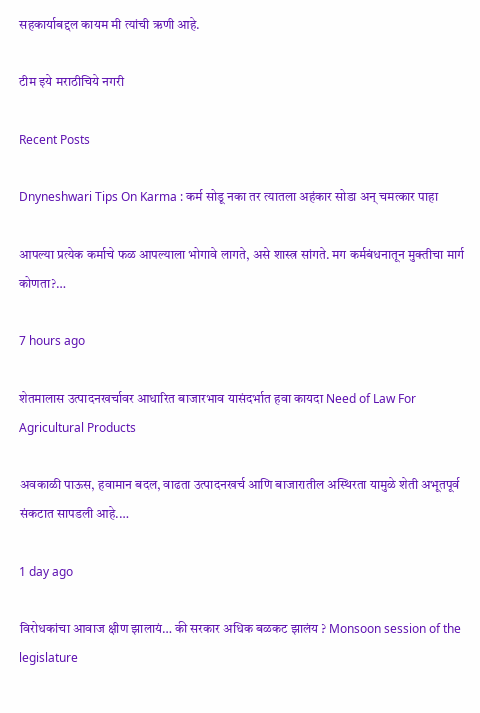सहकार्याबद्दल कायम मी त्यांची ऋणी आहे.

टीम इये मराठीचिये नगरी

Recent Posts

Dnyneshwari Tips On Karma : कर्म सोडू नका तर त्यातला अहंकार सोडा अन् चमत्कार पाहा

आपल्या प्रत्येक कर्माचे फळ आपल्याला भोगावे लागते, असे शास्त्र सांगते. मग कर्मबंधनातून मुक्तीचा मार्ग कोणता?…

7 hours ago

शेतमालास उत्पादनखर्चावर आधारित बाजारभाव यासंदर्भात हवा कायदा Need of Law For Agricultural Products

अवकाळी पाऊस, हवामान बदल, वाढता उत्पादनखर्च आणि बाजारातील अस्थिरता यामुळे शेती अभूतपूर्व संकटात सापडली आहे.…

1 day ago

विरोधकांचा आवाज क्षीण झालायं… की सरकार अधिक बळकट झालंय ? Monsoon session of the legislature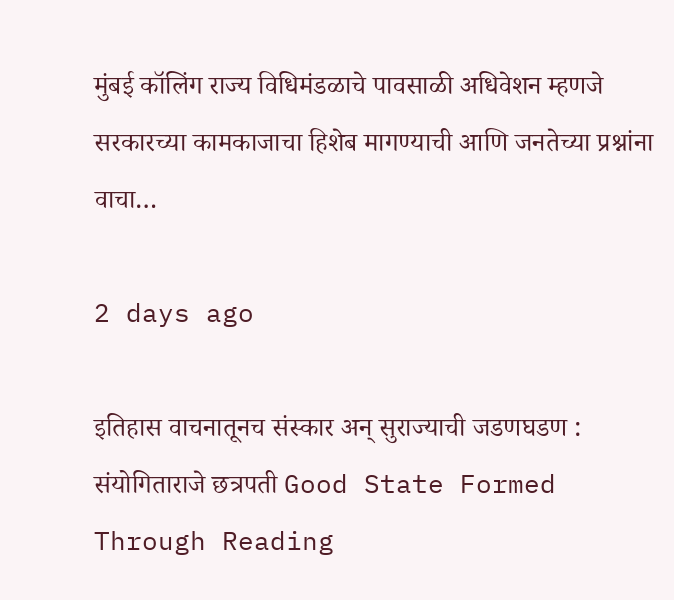मुंबई कॉलिंग राज्य विधिमंडळाचे पावसाळी अधिवेशन म्हणजे सरकारच्या कामकाजाचा हिशेब मागण्याची आणि जनतेच्या प्रश्नांना वाचा…

2 days ago

इतिहास वाचनातूनच संस्कार अन् सुराज्याची जडणघडण : संयोगिताराजे छत्रपती Good State Formed Through Reading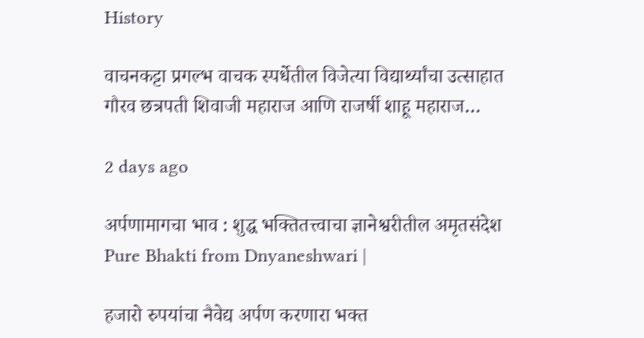History

वाचनकट्टा प्रगल्भ वाचक स्पर्धेतील विजेत्या विद्यार्थ्यांचा उत्साहात गौरव छत्रपती शिवाजी महाराज आणि राजर्षी शाहू महाराज…

2 days ago

अर्पणामागचा भाव : शुद्ध भक्तितत्त्वाचा ज्ञानेश्वरीतील अमृतसंदेश Pure Bhakti from Dnyaneshwari |

हजारो रुपयांचा नैवेद्य अर्पण करणारा भक्त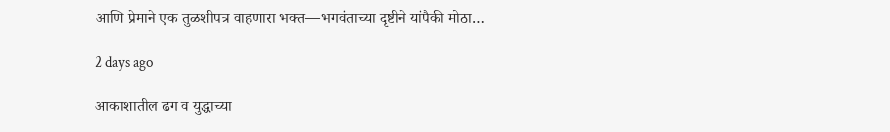आणि प्रेमाने एक तुळशीपत्र वाहणारा भक्त—भगवंताच्या दृष्टीने यांपैकी मोठा…

2 days ago

आकाशातील ढग व युद्धाच्या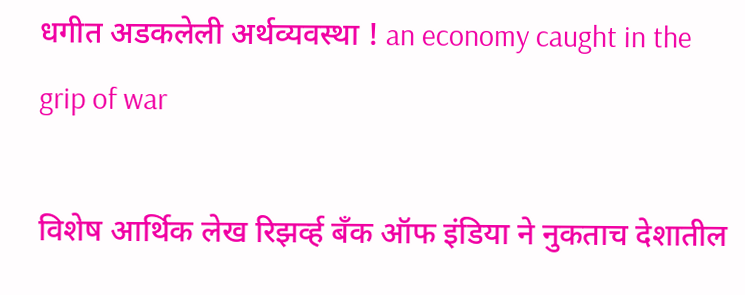धगीत अडकलेली अर्थव्यवस्था ! an economy caught in the grip of war

विशेष आर्थिक लेख रिझर्व्ह बँक ऑफ इंडिया ने नुकताच देशातील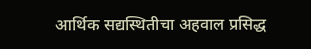आर्थिक सद्यस्थितीचा अहवाल प्रसिद्ध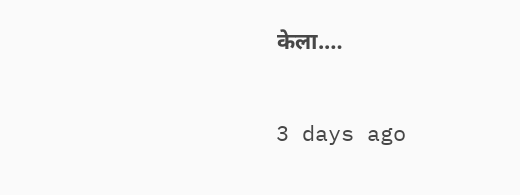केला.…

3 days ago